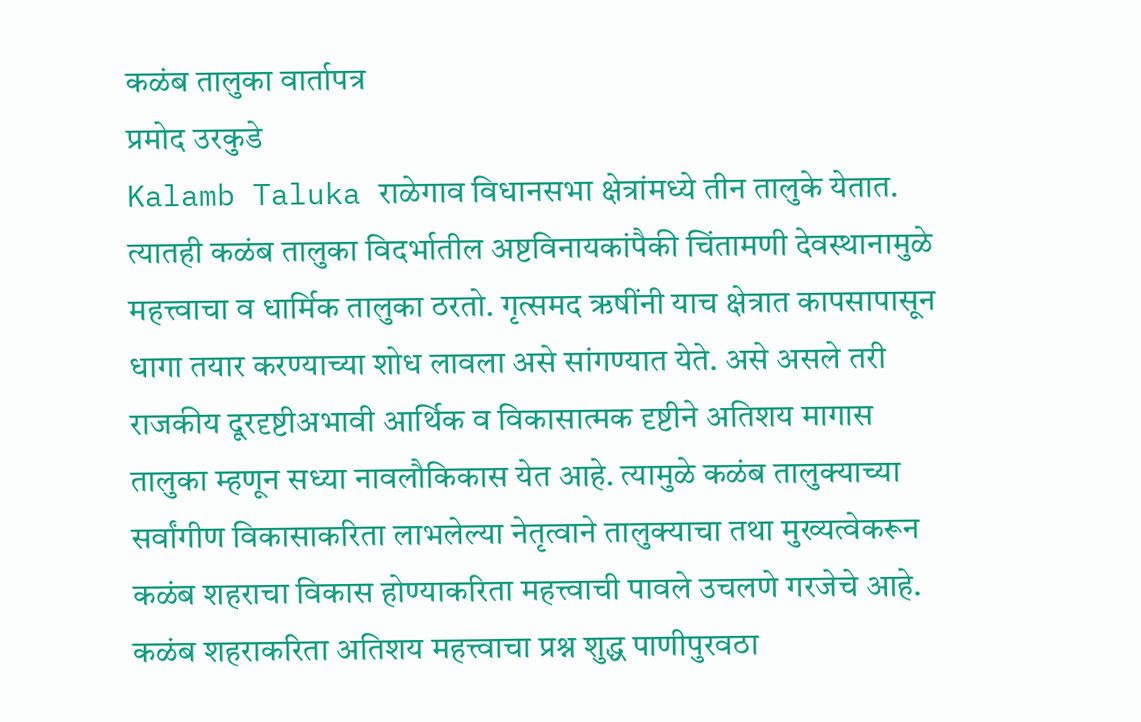कळंब तालुका वार्तापत्र
प्रमोद उरकुडे
Kalamb Taluka राळेगाव विधानसभा क्षेत्रांमध्ये तीन तालुके येतात. त्यातही कळंब तालुका विदर्भातील अष्टविनायकांपैकी चिंतामणी देवस्थानामुळे महत्त्वाचा व धार्मिक तालुका ठरतो. गृत्समद ऋषींनी याच क्षेत्रात कापसापासून धागा तयार करण्याच्या शोध लावला असे सांगण्यात येते. असे असले तरी राजकीय दूरदृष्टीअभावी आर्थिक व विकासात्मक दृष्टीने अतिशय मागास तालुका म्हणून सध्या नावलौकिकास येत आहे. त्यामुळे कळंब तालुक्याच्या सर्वांगीण विकासाकरिता लाभलेल्या नेतृत्वाने तालुक्याचा तथा मुख्यत्वेकरून कळंब शहराचा विकास होण्याकरिता महत्त्वाची पावले उचलणे गरजेचे आहे.
कळंब शहराकरिता अतिशय महत्त्वाचा प्रश्न शुद्ध पाणीपुरवठा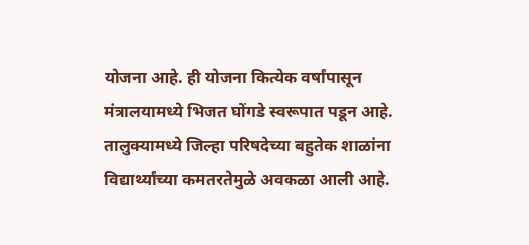योजना आहे. ही योजना कित्येक वर्षांपासून मंत्रालयामध्ये भिजत घोंगडे स्वरूपात पडून आहे. तालुक्यामध्ये जिल्हा परिषदेच्या बहुतेक शाळांना विद्यार्थ्यांच्या कमतरतेमुळे अवकळा आली आहे.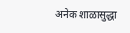अनेक शाळासुद्धा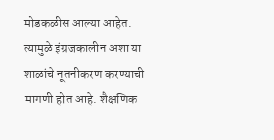मोडकळीस आल्या आहेत. त्यामुळे इंग्रजकालीन अशा या शाळांचे नूतनीकरण करण्याची मागणी होत आहे. शैक्षणिक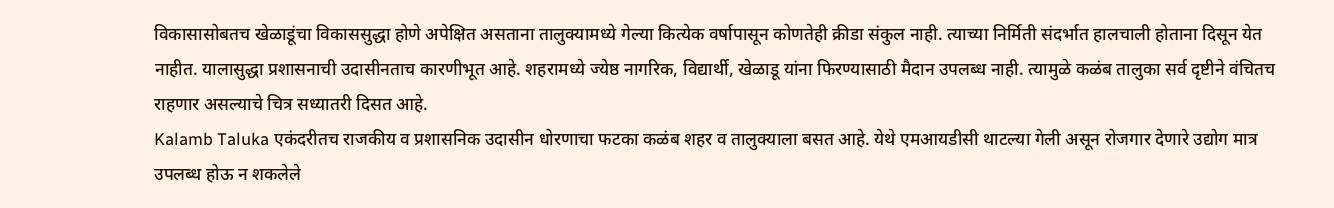विकासासोबतच खेळाडूंचा विकाससुद्धा होणे अपेक्षित असताना तालुक्यामध्ये गेल्या कित्येक वर्षापासून कोणतेही क्रीडा संकुल नाही. त्याच्या निर्मिती संदर्भात हालचाली होताना दिसून येत नाहीत. यालासुद्धा प्रशासनाची उदासीनताच कारणीभूत आहे. शहरामध्ये ज्येष्ठ नागरिक, विद्यार्थी, खेळाडू यांना फिरण्यासाठी मैदान उपलब्ध नाही. त्यामुळे कळंब तालुका सर्व दृष्टीने वंचितच राहणार असल्याचे चित्र सध्यातरी दिसत आहे.
Kalamb Taluka एकंदरीतच राजकीय व प्रशासनिक उदासीन धोरणाचा फटका कळंब शहर व तालुक्याला बसत आहे. येथे एमआयडीसी थाटल्या गेली असून रोजगार देणारे उद्योग मात्र उपलब्ध होऊ न शकलेले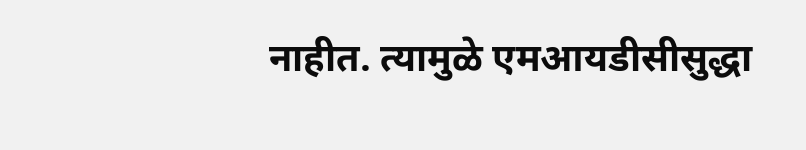नाहीत. त्यामुळे एमआयडीसीसुद्धा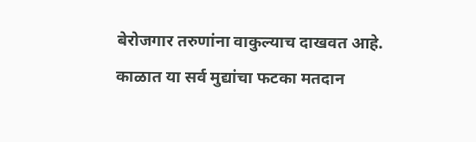बेरोजगार तरुणांना वाकुल्याच दाखवत आहे. काळात या सर्व मुद्यांचा फटका मतदान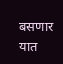बसणार यात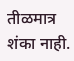तीळमात्र शंका नाही.